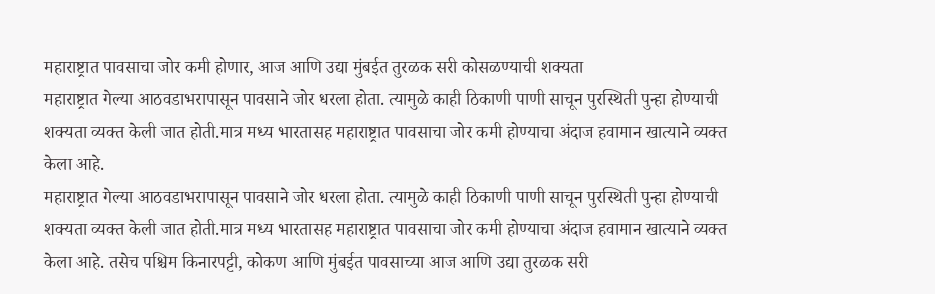महाराष्ट्रात पावसाचा जोर कमी होणार, आज आणि उद्या मुंबईत तुरळक सरी कोसळण्याची शक्यता
महाराष्ट्रात गेल्या आठवडाभरापासून पावसाने जोर धरला होता. त्यामुळे काही ठिकाणी पाणी साचून पुरस्थिती पुन्हा होण्याची शक्यता व्यक्त केली जात होती.मात्र मध्य भारतासह महाराष्ट्रात पावसाचा जोर कमी होण्याचा अंदाज हवामान खात्याने व्यक्त केला आहे.
महाराष्ट्रात गेल्या आठवडाभरापासून पावसाने जोर धरला होता. त्यामुळे काही ठिकाणी पाणी साचून पुरस्थिती पुन्हा होण्याची शक्यता व्यक्त केली जात होती.मात्र मध्य भारतासह महाराष्ट्रात पावसाचा जोर कमी होण्याचा अंदाज हवामान खात्याने व्यक्त केला आहे. तसेच पश्चिम किनारपट्टी, कोकण आणि मुंबईत पावसाच्या आज आणि उद्या तुरळक सरी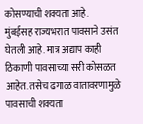कोसण्याची शक्यता आहे.
मुंबईसह राज्यभरात पावसाने उसंत घेतली आहे. मात्र अद्याप काही ठिकाणी पावसाच्या सरी कोसळत आहेत. तसेच ढगाळ वातावरणामुळे पावसाची शक्यता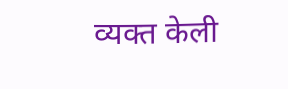व्यक्त केली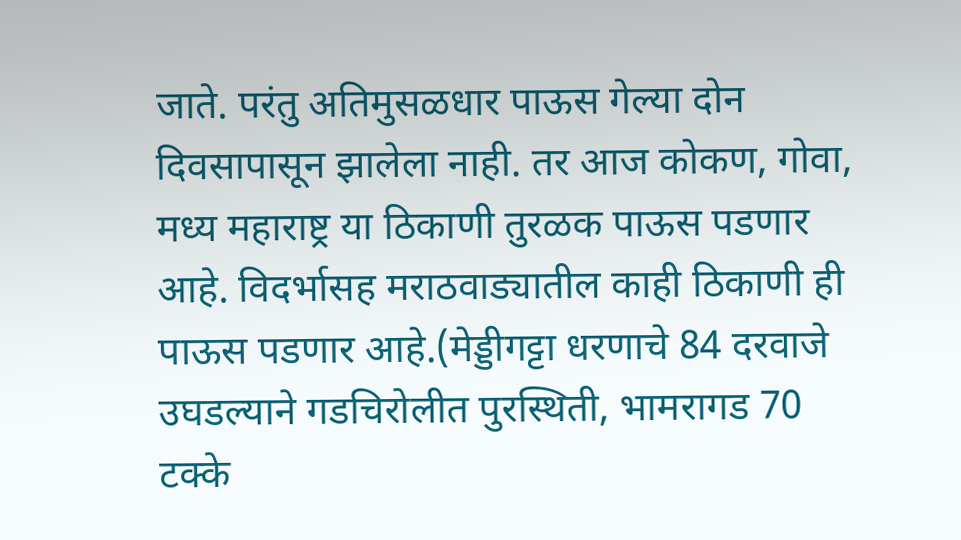जाते. परंतु अतिमुसळधार पाऊस गेल्या दोन दिवसापासून झालेला नाही. तर आज कोकण, गोवा, मध्य महाराष्ट्र या ठिकाणी तुरळक पाऊस पडणार आहे. विदर्भासह मराठवाड्यातील काही ठिकाणी ही पाऊस पडणार आहे.(मेड्डीगट्टा धरणाचे 84 दरवाजे उघडल्याने गडचिरोलीत पुरस्थिती, भामरागड 70 टक्के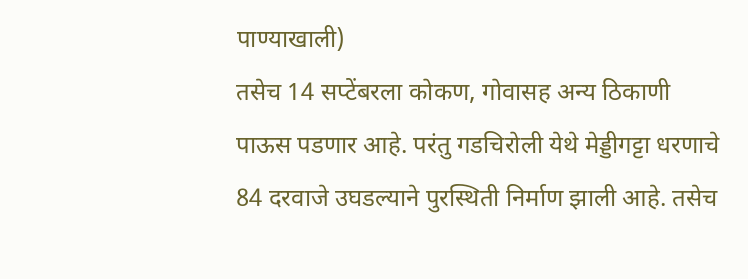पाण्याखाली)
तसेच 14 सप्टेंबरला कोकण, गोवासह अन्य ठिकाणी पाऊस पडणार आहे. परंतु गडचिरोली येथे मेड्डीगट्टा धरणाचे 84 दरवाजे उघडल्याने पुरस्थिती निर्माण झाली आहे. तसेच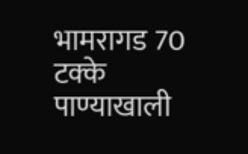भामरागड 70 टक्के पाण्याखाली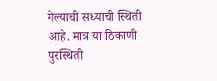गेल्याची सध्याची स्थिती आहे. मात्र या ठिकाणी पुरस्थिती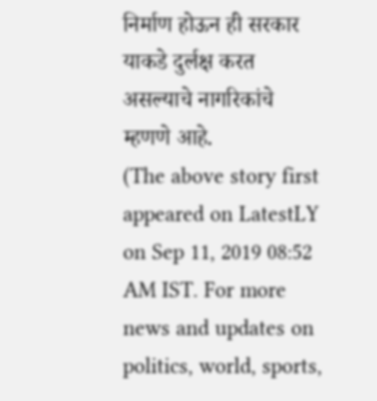निर्माण होऊन ही सरकार याकडे दुर्लक्ष करत असल्याचे नागरिकांचे म्हणणे आहे.
(The above story first appeared on LatestLY on Sep 11, 2019 08:52 AM IST. For more news and updates on politics, world, sports,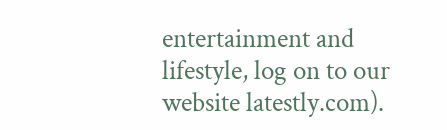entertainment and lifestyle, log on to our website latestly.com).